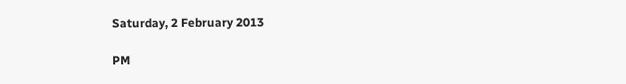Saturday, 2 February 2013

PM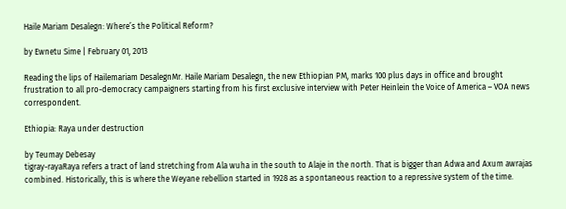Haile Mariam Desalegn: Where’s the Political Reform?

by Ewnetu Sime | February 01, 2013

Reading the lips of Hailemariam DesalegnMr. Haile Mariam Desalegn, the new Ethiopian PM, marks 100 plus days in office and brought frustration to all pro-democracy campaigners starting from his first exclusive interview with Peter Heinlein the Voice of America – VOA news correspondent.

Ethiopia: Raya under destruction

by Teumay Debesay
tigray-rayaRaya refers a tract of land stretching from Ala wuha in the south to Alaje in the north. That is bigger than Adwa and Axum awrajas combined. Historically, this is where the Weyane rebellion started in 1928 as a spontaneous reaction to a repressive system of the time.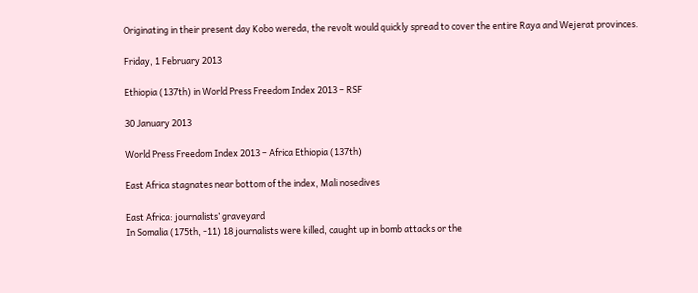Originating in their present day Kobo wereda, the revolt would quickly spread to cover the entire Raya and Wejerat provinces.

Friday, 1 February 2013

Ethiopia (137th) in World Press Freedom Index 2013 – RSF

30 January 2013

World Press Freedom Index 2013 – Africa Ethiopia (137th)

East Africa stagnates near bottom of the index, Mali nosedives

East Africa: journalists’ graveyard
In Somalia (175th, -11) 18 journalists were killed, caught up in bomb attacks or the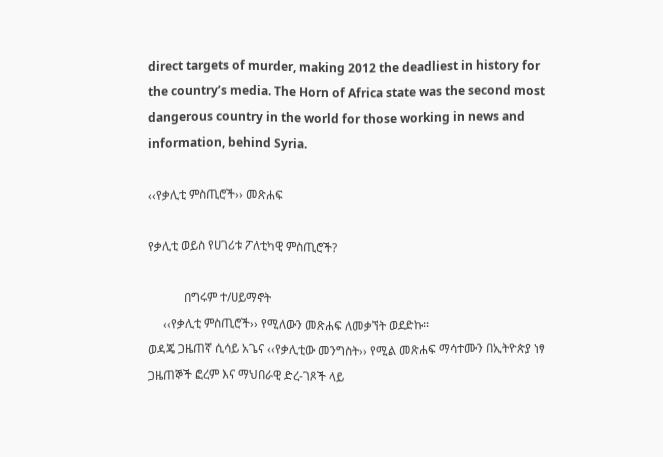direct targets of murder, making 2012 the deadliest in history for the country’s media. The Horn of Africa state was the second most dangerous country in the world for those working in news and information, behind Syria.

‹‹የቃሊቲ ምስጢሮች›› መጽሐፍ

የቃሊቲ ወይስ የሀገሪቱ ፖለቲካዊ ምስጢሮች?

            በግሩም ተ/ሀይማኖት
     ‹‹የቃሊቲ ምስጢሮች›› የሚለውን መጽሐፍ ለመቃኘት ወደድኩ፡፡
ወዳጄ ጋዜጠኛ ሲሳይ አጌና ‹‹የቃሊቲው መንግስት›› የሚል መጽሐፍ ማሳተሙን በኢትዮጵያ ነፃ ጋዜጠኞች ፎረም እና ማህበራዊ ድረ-ገጾች ላይ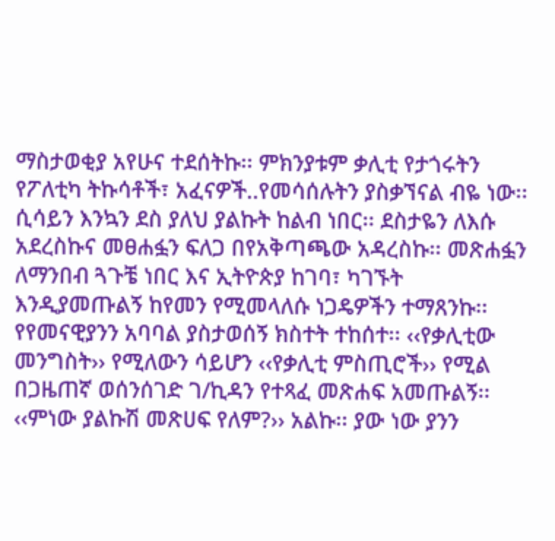ማስታወቂያ አየሁና ተደሰትኩ፡፡ ምክንያቱም ቃሊቲ የታጎሩትን የፖለቲካ ትኩሳቶች፣ አፈናዎች..የመሳሰሉትን ያስቃኘናል ብዬ ነው፡፡ ሲሳይን እንኳን ደስ ያለህ ያልኩት ከልብ ነበር፡፡ ደስታዬን ለእሱ አደረስኩና መፀሐፏን ፍለጋ በየአቅጣጫው አዳረስኩ፡፡ መጽሐፏን ለማንበብ ጓጉቼ ነበር እና ኢትዮጵያ ከገባ፣ ካገኙት እንዲያመጡልኝ ከየመን የሚመላለሱ ነጋዴዎችን ተማጸንኩ፡፡ የየመናዊያንን አባባል ያስታወሰኝ ክስተት ተከሰተ፡፡ ‹‹የቃሊቲው መንግስት›› የሚለውን ሳይሆን ‹‹የቃሊቲ ምስጢሮች›› የሚል በጋዜጠኛ ወሰንሰገድ ገ/ኪዳን የተጻፈ መጽሐፍ አመጡልኝ፡፡ ‹‹ምነው ያልኩሽ መጽሀፍ የለም?›› አልኩ፡፡ ያው ነው ያንን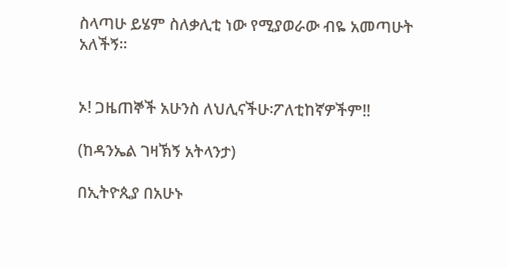ስላጣሁ ይሄም ስለቃሊቲ ነው የሚያወራው ብዬ አመጣሁት አለችኝ፡፡


ኦ! ጋዜጠኞች አሁንስ ለህሊናችሁ፡ፖለቲከኛዎችም!!

(ከዳንኤል ገዛኽኝ አትላንታ)

በኢትዮጲያ በአሁኑ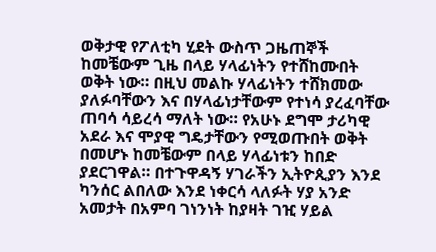ወቅታዊ የፖለቲካ ሂደት ውስጥ ጋዜጠኞች ከመቼውም ጊዜ በላይ ሃላፊነትን የተሸከሙበት ወቅት ነው። በዚህ መልኩ ሃላፊነትን ተሸክመው ያለፉባቸውን እና በሃላፊነታቸውም የተነሳ ያረፈባቸው ጠባሳ ሳይረሳ ማለት ነው። የአሁኑ ደግሞ ታሪካዊ አደራ እና ሞያዊ ግዴታቸውን የሚወጡበት ወቅት በመሆኑ ከመቼውም በላይ ሃላፊነቱን ከበድ ያደርገዋል። በተጉዋዳኝ ሃገራችን ኢትዮጲያን እንደ ካንሰር ልበለው እንደ ነቀርሳ ላለፉት ሃያ አንድ አመታት በአምባ ገነንነት ከያዛት ገዢ ሃይል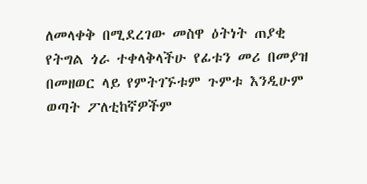ለመላቀቅ በሚደረገው መስዋ ዕትነት ጠያቂ የትግል ጎራ ተቀላቅላችሁ የፊቱን መሪ በመያዝ በመዘወር ላይ የምትገኙቱም ጉምቱ እንዲሁም ወጣት ፖለቲከኛዎችም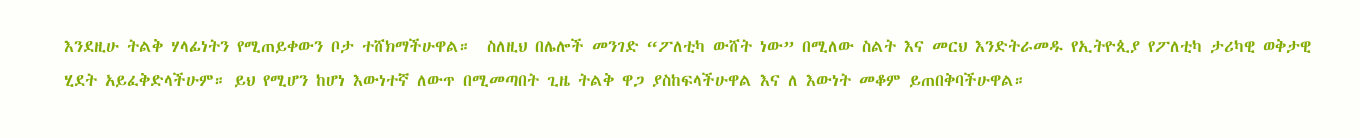እንደዚሁ ትልቅ ሃላፊነትን የሚጠይቀውን ቦታ ተሸክማችሁዋል።  ስለዚህ በሌሎች መንገድ “ፖለቲካ ውሸት ነው” በሚለው ስልት እና መርህ እንድትራመዱ የኢትዮጲያ የፖለቲካ ታሪካዊ ወቅታዊ ሂደት አይፈቅድላችሁም። ይህ የሚሆን ከሆነ እውነተኛ ለውጥ በሚመጣበት ጊዜ ትልቅ ዋጋ ያስከፍላችሁዋል እና ለ እውነት መቆም ይጠበቅባችሁዋል።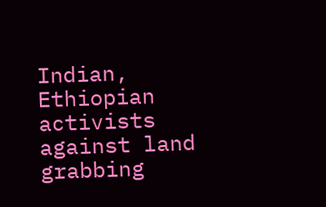Indian, Ethiopian activists against land grabbing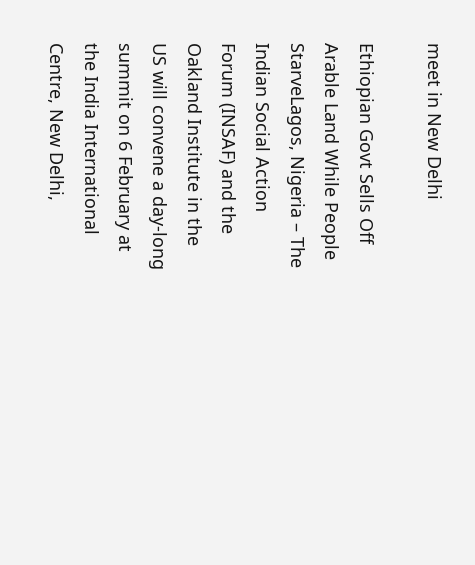meet in New Delhi

Ethiopian Govt Sells Off Arable Land While People StarveLagos, Nigeria – The Indian Social Action Forum (INSAF) and the Oakland Institute in the US will convene a day-long summit on 6 February at the India International Centre, New Delhi,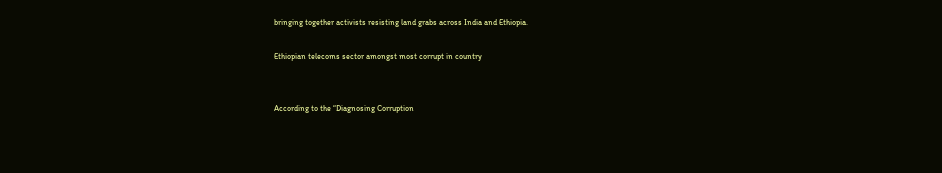bringing together activists resisting land grabs across India and Ethiopia.

Ethiopian telecoms sector amongst most corrupt in country


According to the “Diagnosing Corruption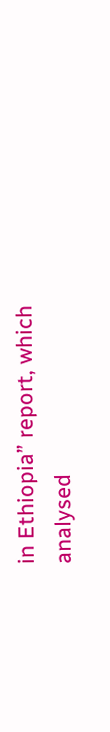in Ethiopia” report, which analysed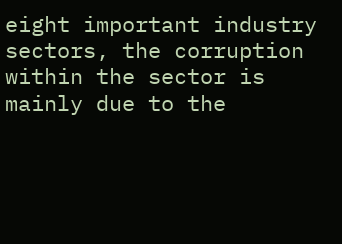eight important industry sectors, the corruption within the sector is mainly due to the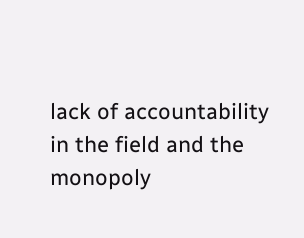lack of accountability in the field and the monopoly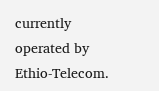currently operated by Ethio-Telecom.